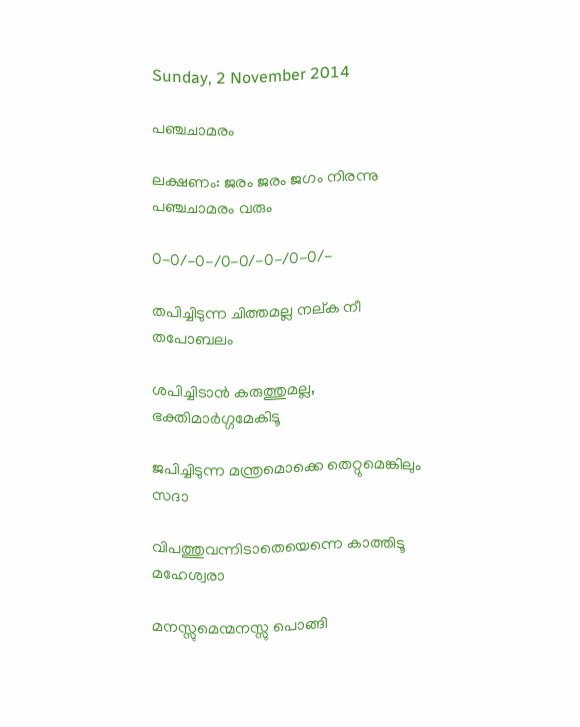Sunday, 2 November 2014

പഞ്ചചാമരം

ലക്ഷണം: ജരം ജരം ജഗം നിരന്നു പഞ്ചചാമരം വരും

0-0/-0-/0-0/-0-/0-0/-

തപിച്ചിടുന്ന ചിത്തമല്ല നല്ക നീ തപോബലം

ശപിച്ചിടാന്‍ കരുത്തുമല്ല, ഭക്തിമാര്‍ഗ്ഗമേകിടൂ

ജപിച്ചിടുന്ന മന്ത്രമൊക്കെ തെറ്റുമെങ്കിലും സദാ

വിപത്തുവന്നിടാതെയെന്നെ കാത്തിടൂ മഹേശ്വരാ

മനസ്സുമെന്മനസ്സു പൊങ്ങി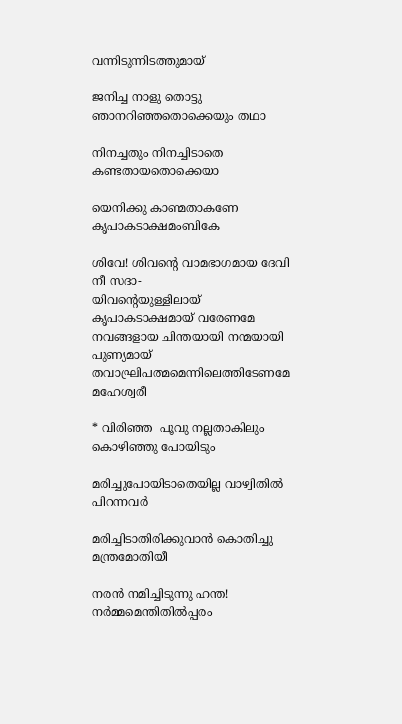വന്നിടുന്നിടത്തുമായ്

ജനിച്ച നാളു തൊട്ടു ഞാനറിഞ്ഞതൊക്കെയും തഥാ

നിനച്ചതും നിനച്ചിടാതെ കണ്ടതായതൊക്കെയാ

യെനിക്കു കാണ്മതാകണേ കൃപാകടാക്ഷമംബികേ

ശിവേ! ശിവന്റെ വാമഭാഗമായ ദേവി നീ സദാ-
യിവന്റെയുള്ളിലായ് കൃപാകടാക്ഷമായ് വരേണമേ
നവങ്ങളായ ചിന്തയായി നന്മയായി പുണ്യമായ്
തവാഘ്രിപത്മമെന്നിലെത്തിടേണമേ മഹേശ്വരീ

* വിരിഞ്ഞ  പൂവു നല്ലതാകിലും കൊഴിഞ്ഞു പോയിടും

മരിച്ചുപോയിടാതെയില്ല വാഴ്വിതില്‍ പിറന്നവര്‍

മരിച്ചിടാതിരിക്കുവാന്‍ കൊതിച്ചു മന്ത്രമോതിയീ

നരൻ നമിച്ചിടുന്നു ഹന്ത! നർമ്മമെന്തിതിൽപ്പരം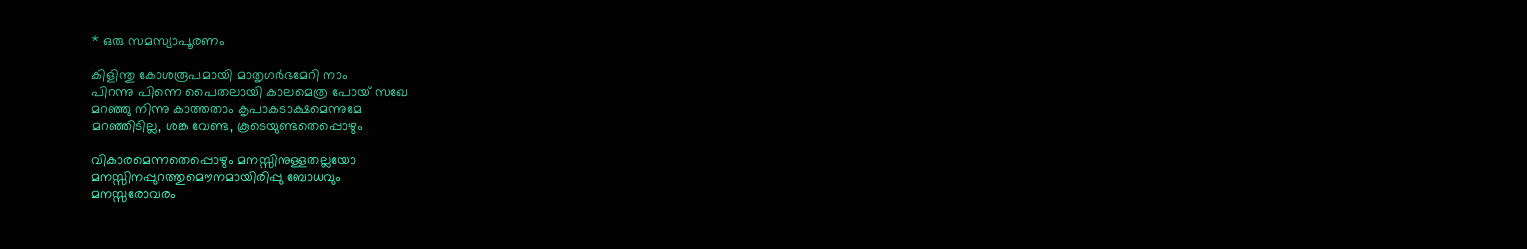* ഒരു സമസ്യാപൂരണം

കിളിന്തു കോശരൂപമായി മാതൃഗര്‍ഭമേറി നാം
പിറന്നു പിന്നെ പൈതലായി കാലമെത്ര പോയ് സഖേ
മറഞ്ഞു നിന്നു കാത്തതാം കൃപാകടാക്ഷമെന്നുമേ
മറഞ്ഞിടില്ല, ശങ്ക വേണ്ട, കൂടെയുണ്ടതെപ്പൊഴും

വികാരമെന്നതെപ്പൊഴും മനസ്സിനുള്ളതല്ലയോ
മനസ്സിനപ്പുറത്തുമൌനമായിരിപ്പു ബോധവും
മനസ്സരോവരം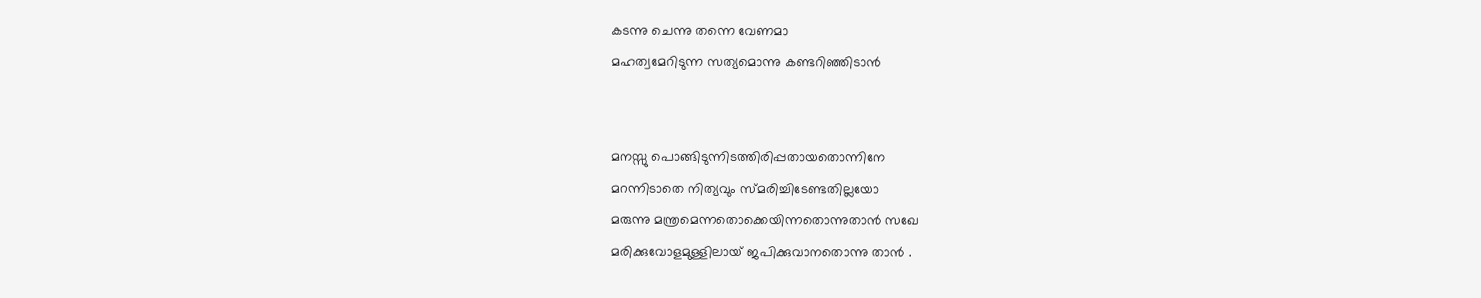കടന്നു ചെന്നു തന്നെ വേണമാ
മഹത്വമേറിടുന്ന സത്യമൊന്നു കണ്ടറിഞ്ഞിടാന്‍


മനസ്സു പൊങ്ങിടുന്നിടത്തിരിപ്പതായതൊന്നിനേ
മറന്നിടാതെ നിത്യവും സ്മരിച്ചിടേണ്ടതില്ലയോ
മരുന്നു മന്ത്രമെന്നതൊക്കെയിന്നതൊന്നുതാന്‍ സഖേ
മരിക്കുവോളമുള്ളിലായ് ജപിക്കുവാനതൊന്നു താന്‍ .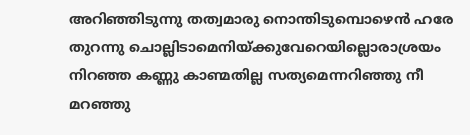അറിഞ്ഞിടുന്നു തത്വമാരു നൊന്തിടുമ്പൊഴെന്‍ ഹരേ
തുറന്നു ചൊല്ലിടാമെനിയ്ക്കുവേറെയില്ലൊരാശ്രയം
നിറഞ്ഞ കണ്ണു കാണ്മതില്ല സത്യമെന്നറിഞ്ഞു നീ
മറഞ്ഞു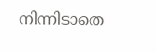നിന്നിടാതെ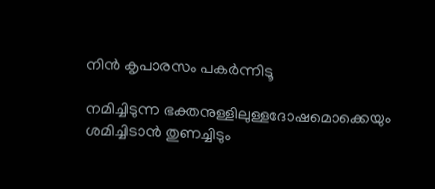നിന്‍ കൃപാരസം പകര്‍ന്നിടൂ

നമിച്ചിടുന്ന ഭക്തനുള്ളിലുള്ളദോഷമൊക്കെയും
ശമിച്ചിടാന്‍ തുണച്ചിടും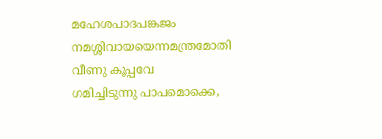മഹേശപാദപങ്കജം
നമശ്ശിവായയെന്നമന്ത്രമോതി വീണു കൂപ്പവേ
ഗമിച്ചിടുന്നു പാപമൊക്കെ,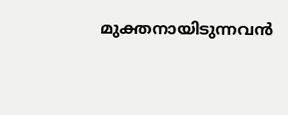മുക്തനായിടുന്നവന്‍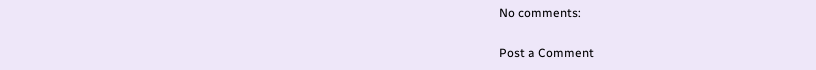No comments:

Post a Comment